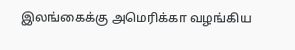இலங்கைக்கு அமெரிக்கா வழங்கிய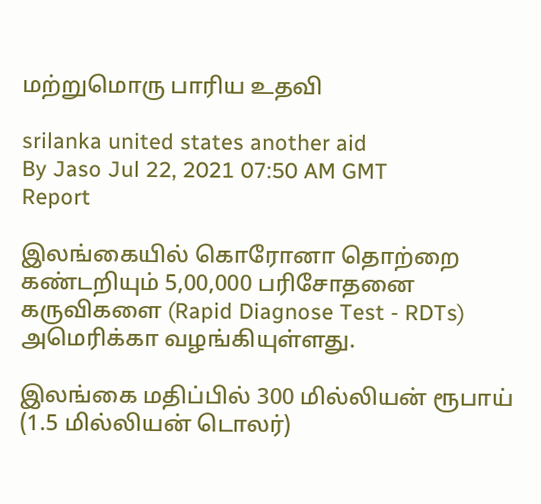மற்றுமொரு பாரிய உதவி

srilanka united states another aid
By Jaso Jul 22, 2021 07:50 AM GMT
Report

இலங்கையில் கொரோனா தொற்றை கண்டறியும் 5,00,000 பரிசோதனை கருவிகளை (Rapid Diagnose Test - RDTs) அமெரிக்கா வழங்கியுள்ளது.

இலங்கை மதிப்பில் 300 மில்லியன் ரூபாய் (1.5 மில்லியன் டொலர்)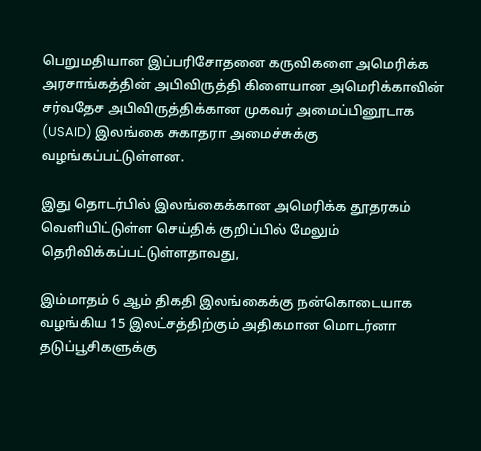பெறுமதியான இப்பரிசோதனை கருவிகளை அமெரிக்க அரசாங்கத்தின் அபிவிருத்தி கிளையான அமெரிக்காவின் சர்வதேச அபிவிருத்திக்கான முகவர் அமைப்பினூடாக (USAID) இலங்கை சுகாதரா அமைச்சுக்கு வழங்கப்பட்டுள்ளன.

இது தொடர்பில் இலங்கைக்கான அமெரிக்க தூதரகம் வெளியிட்டுள்ள செய்திக் குறிப்பில் மேலும் தெரிவிக்கப்பட்டுள்ளதாவது,

இம்மாதம் 6 ஆம் திகதி இலங்கைக்கு நன்கொடையாக வழங்கிய 15 இலட்சத்திற்கும் அதிகமான மொடர்னா தடுப்பூசிகளுக்கு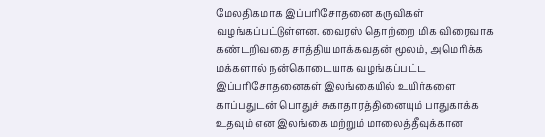மேலதிகமாக இப்பரிசோதனை கருவிகள் வழங்கப்பட்டுள்ளன. வைரஸ் தொற்றை மிக விரைவாக கண்டறிவதை சாத்தியமாக்கவதன் மூலம், அமெரிக்க மக்களால் நன்கொடையாக வழங்கப்பட்ட இப்பரிசோதனைகள் இலங்கையில் உயிர்களை காப்பதுடன் பொதுச் சுகாதாரத்தினையும் பாதுகாக்க உதவும் என இலங்கை மற்றும் மாலைத்தீவுக்கான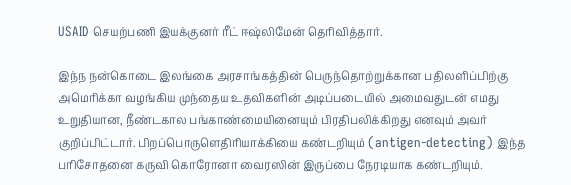USAID செயற்பணி இயக்குனர் ரீட் ஈஷ்லிமேன் தெரிவித்தார்.

இந்ந நன்கொடை இலங்கை அரசாங்கத்தின் பெருந்தொற்றுக்கான பதிலளிப்பிற்கு அமெரிக்கா வழங்கிய முந்தைய உதவிகளின் அடிப்படையில் அமைவதுடன் எமது உறுதியான, நீண்டகால பங்காண்மையினையும் பிரதிபலிக்கிறது எனவும் அவர் குறிப்பிட்டார். பிறப்பொருளெதிரியாக்கியை கண்டறியும் (antigen-detecting) இந்த பரிசோதனை கருவி கொரோனா வைரஸின் இருப்பை நேரடியாக கண்டறியும்.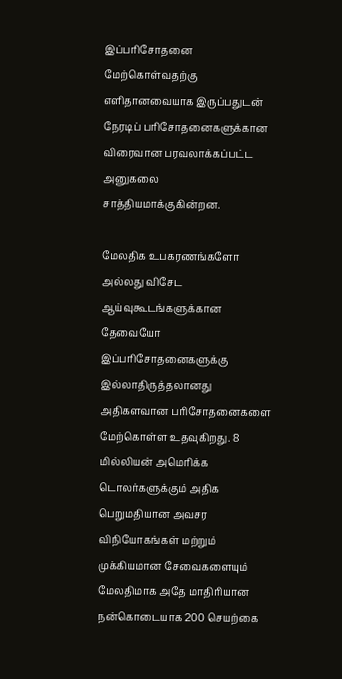இப்பரிசோதனை மேற்கொள்வதற்கு எளிதானவையாக இருப்பதுடன் நேரடிப் பரிசோதனைகளுக்கான விரைவான பரவலாக்கப்பட்ட அனுகலை சாத்தியமாக்குகின்றன.

மேலதிக உபகரணங்களோ அல்லது விசேட ஆய்வுகூடங்களுக்கான தேவையோ இப்பரிசோதனைகளுக்கு இல்லாதிருத்தலானது அதிகளவான பரிசோதனைகளை மேற்கொள்ள உதவுகிறது. 8 மில்லியன் அமெரிக்க டொலர்களுக்கும் அதிக பெறுமதியான அவசர விநியோகங்கள் மற்றும் முக்கியமான சேவைகளையும் மேலதிமாக அதே மாதிரியான நன்கொடையாக 200 செயற்கை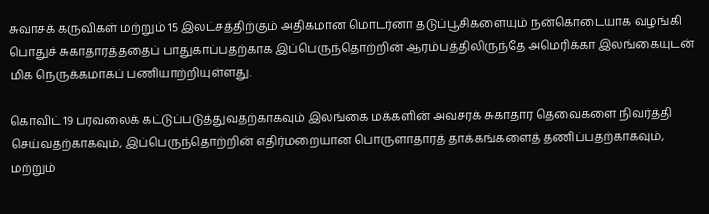சுவாசக் கருவிகள் மற்றும் 15 இலட்சத்திற்கும் அதிகமான மொடர்னா தடுப்பூசிகளையும் நன்கொடையாக வழங்கி பொதுச் சுகாதாரத்ததைப் பாதுகாப்பதற்காக இப்பெருந்தொற்றின் ஆரம்பத்திலிருந்தே அமெரிக்கா இலங்கையுடன் மிக நெருக்கமாகப் பணியாற்றியுள்ளது.

கொவிட் 19 பரவலைக் கட்டுப்படுத்துவதற்காகவும் இலங்கை மக்களின் அவசரக் சுகாதார தெவைகளை நிவர்த்தி செய்வதற்காகவும், இப்பெருந்தொற்றின் எதிர்மறையான பொருளாதாரத் தாக்கங்களைத் தணிப்பதற்காகவும், மற்றும்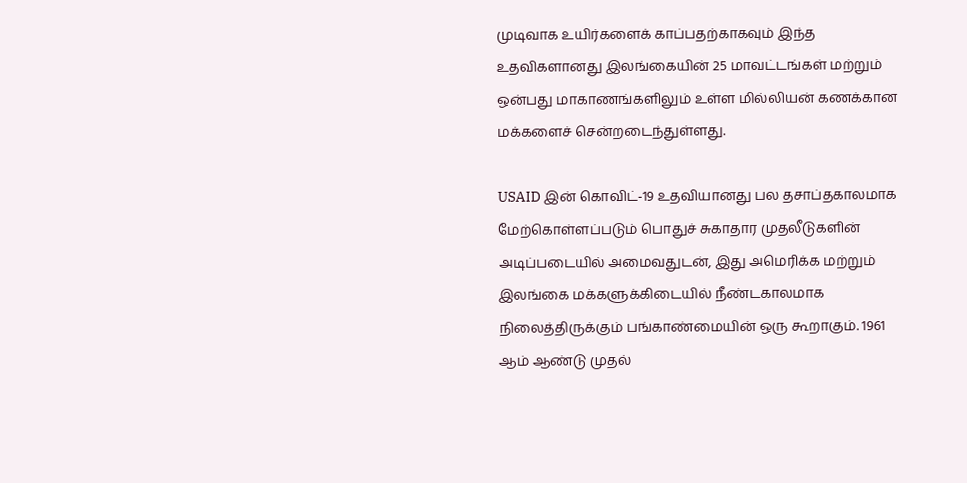முடிவாக உயிர்களைக் காப்பதற்காகவும் இந்த உதவிகளானது இலங்கையின் 25 மாவட்டங்கள் மற்றும் ஒன்பது மாகாணங்களிலும் உள்ள மில்லியன் கணக்கான மக்களைச் சென்றடைந்துள்ளது.

USAID இன் கொவிட்-19 உதவியானது பல தசாப்தகாலமாக மேற்கொள்ளப்படும் பொதுச் சுகாதார முதலீடுகளின் அடிப்படையில் அமைவதுடன், இது அமெரிக்க மற்றும் இலங்கை மக்களுக்கிடையில் நீண்டகாலமாக நிலைத்திருக்கும் பங்காண்மையின் ஒரு கூறாகும். 1961 ஆம் ஆண்டு முதல்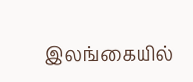இலங்கையில்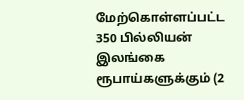மேற்கொள்ளப்பட்ட 350 பில்லியன் இலங்கை ரூபாய்களுக்கும் (2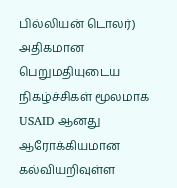பில்லியன் டொலர்) அதிகமான பெறுமதியுடைய நிகழ்ச்சிகள் மூலமாக USAID ஆனது ஆரோக்கியமான கல்வியறிவுள்ள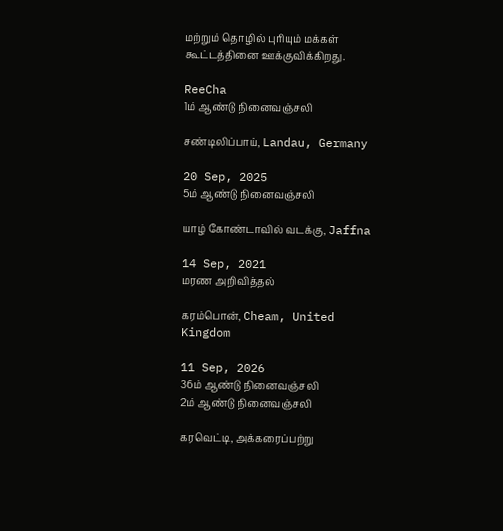மற்றும் தொழில் புரியும் மக்கள் கூட்டத்தினை ஊக்குவிக்கிறது.

ReeCha
1ம் ஆண்டு நினைவஞ்சலி

சண்டிலிப்பாய், Landau, Germany

20 Sep, 2025
5ம் ஆண்டு நினைவஞ்சலி

யாழ் கோண்டாவில் வடக்கு, Jaffna

14 Sep, 2021
மரண அறிவித்தல்

கரம்பொன், Cheam, United Kingdom

11 Sep, 2026
36ம் ஆண்டு நினைவஞ்சலி
2ம் ஆண்டு நினைவஞ்சலி

கரவெட்டி, அக்கரைப்பற்று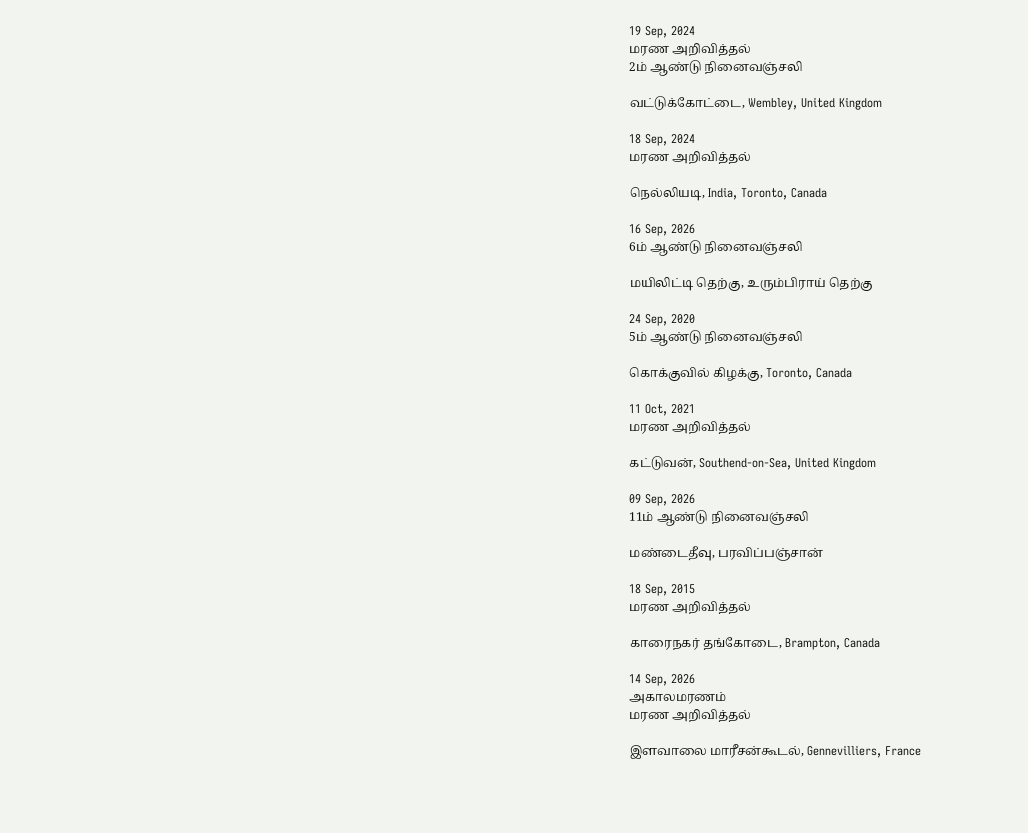19 Sep, 2024
மரண அறிவித்தல்
2ம் ஆண்டு நினைவஞ்சலி

வட்டுக்கோட்டை, Wembley, United Kingdom

18 Sep, 2024
மரண அறிவித்தல்

நெல்லியடி, India, Toronto, Canada

16 Sep, 2026
6ம் ஆண்டு நினைவஞ்சலி

மயிலிட்டி தெற்கு, உரும்பிராய் தெற்கு

24 Sep, 2020
5ம் ஆண்டு நினைவஞ்சலி

கொக்குவில் கிழக்கு, Toronto, Canada

11 Oct, 2021
மரண அறிவித்தல்

கட்டுவன், Southend-on-Sea, United Kingdom

09 Sep, 2026
11ம் ஆண்டு நினைவஞ்சலி

மண்டைதீவு, பரவிப்பஞ்சான்

18 Sep, 2015
மரண அறிவித்தல்

காரைநகர் தங்கோடை, Brampton, Canada

14 Sep, 2026
அகாலமரணம்
மரண அறிவித்தல்

இளவாலை மாரீசன்கூடல், Gennevilliers, France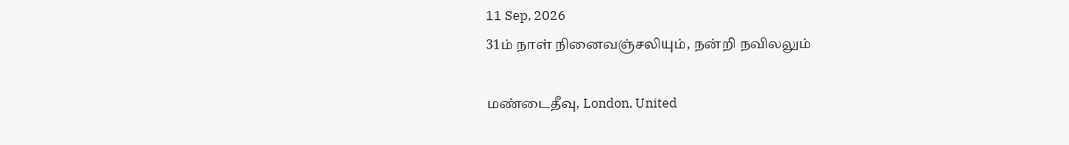11 Sep, 2026
31ம் நாள் நினைவஞ்சலியும், நன்றி நவிலலும்

மண்டைதீவு, London, United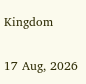Kingdom

17 Aug, 2026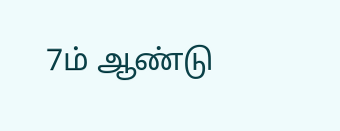7ம் ஆண்டு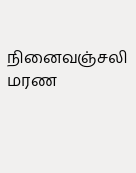நினைவஞ்சலி
மரண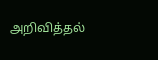அறிவித்தல்